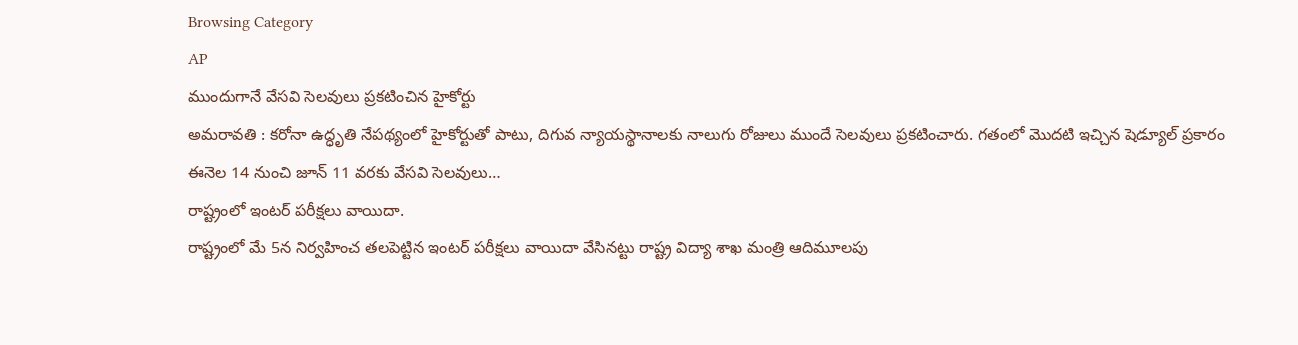Browsing Category
AP
ముందుగానే వేసవి సెలవులు ప్రకటించిన హైకోర్టు
అమరావతి : కరోనా ఉద్ధృతి నేపథ్యంలో హైకోర్టుతో పాటు, దిగువ న్యాయస్థానాలకు నాలుగు రోజులు ముందే సెలవులు ప్రకటించారు. గతంలో మొదటి ఇచ్చిన షెడ్యూల్ ప్రకారం ఈనెల 14 నుంచి జూన్ 11 వరకు వేసవి సెలవులు…
రాష్ట్రంలో ఇంటర్ పరీక్షలు వాయిదా.
రాష్ట్రంలో మే 5న నిర్వహించ తలపెట్టిన ఇంటర్ పరీక్షలు వాయిదా వేసినట్టు రాష్ట్ర విద్యా శాఖ మంత్రి ఆదిమూలపు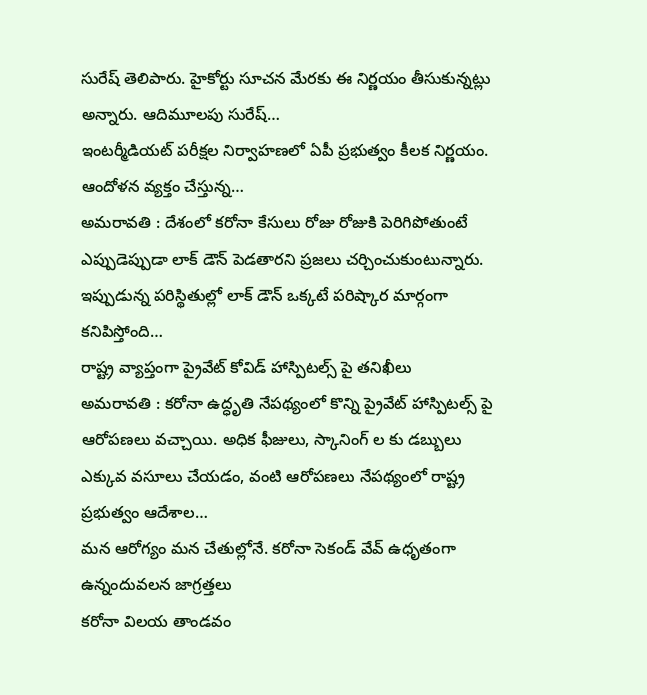సురేష్ తెలిపారు. హైకోర్టు సూచన మేరకు ఈ నిర్ణయం తీసుకున్నట్లు అన్నారు. ఆదిమూలపు సురేష్…
ఇంటర్మీడియట్ పరీక్షల నిర్వాహణలో ఏపీ ప్రభుత్వం కీలక నిర్ణయం. ఆందోళన వ్యక్తం చేస్తున్న…
అమరావతి : దేశంలో కరోనా కేసులు రోజు రోజుకి పెరిగిపోతుంటే ఎప్పుడెప్పుడా లాక్ డౌన్ పెడతారని ప్రజలు చర్చించుకుంటున్నారు. ఇప్పుడున్న పరిస్థితుల్లో లాక్ డౌన్ ఒక్కటే పరిష్కార మార్గంగా కనిపిస్తోంది…
రాష్ట్ర వ్యాప్తంగా ప్రైవేట్ కోవిడ్ హాస్పిటల్స్ పై తనిఖీలు
అమరావతి : కరోనా ఉద్ధృతి నేపథ్యంలో కొన్ని ప్రైవేట్ హాస్పిటల్స్ పై ఆరోపణలు వచ్చాయి. అధిక ఫీజులు, స్కానింగ్ ల కు డబ్బులు ఎక్కువ వసూలు చేయడం, వంటి ఆరోపణలు నేపథ్యంలో రాష్ట్ర ప్రభుత్వం ఆదేశాల…
మన ఆరోగ్యం మన చేతుల్లోనే. కరోనా సెకండ్ వేవ్ ఉధృతంగా ఉన్నందువలన జాగ్రత్తలు
కరోనా విలయ తాండవం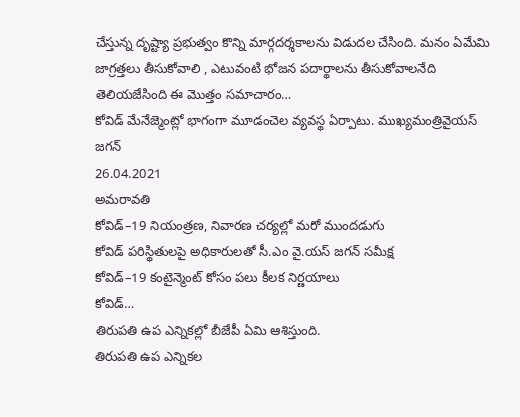చేస్తున్న దృష్ట్యా ప్రభుత్వం కొన్ని మార్గదర్శకాలను విడుదల చేసింది. మనం ఏమేమి జాగ్రత్తలు తీసుకోవాలి , ఎటువంటి భోజన పదార్థాలను తీసుకోవాలనేది తెలియజేసింది ఈ మొత్తం సమాచారం…
కోవిడ్ మేనేజ్మెంట్లో భాగంగా మూడంచెల వ్యవస్థ ఏర్పాటు. ముఖ్యమంత్రివైయస్ జగన్
26.04.2021
అమరావతి
కోవిడ్–19 నియంత్రణ, నివారణ చర్యల్లో మరో ముందడుగు
కోవిడ్ పరిస్థితులపై అధికారులతో సీ.ఎం వై.యస్ జగన్ సమీక్ష
కోవిడ్–19 కంటైన్మెంట్ కోసం పలు కీలక నిర్ణయాలు
కోవిడ్…
తిరుపతి ఉప ఎన్నికల్లో బీజేపీ ఏమి ఆశిస్తుంది.
తిరుపతి ఉప ఎన్నికల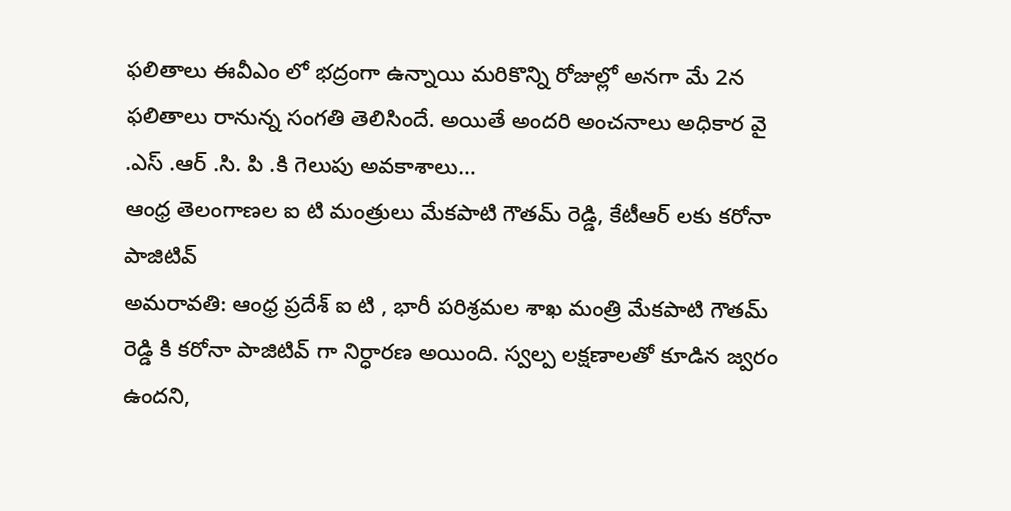ఫలితాలు ఈవీఎం లో భద్రంగా ఉన్నాయి మరికొన్ని రోజుల్లో అనగా మే 2న ఫలితాలు రానున్న సంగతి తెలిసిందే. అయితే అందరి అంచనాలు అధికార వై .ఎస్ .ఆర్ .సి. పి .కి గెలుపు అవకాశాలు…
ఆంధ్ర తెలంగాణల ఐ టి మంత్రులు మేకపాటి గౌతమ్ రెడ్డి, కేటీఆర్ లకు కరోనా పాజిటివ్
అమరావతి: ఆంధ్ర ప్రదేశ్ ఐ టి , భారీ పరిశ్రమల శాఖ మంత్రి మేకపాటి గౌతమ్ రెడ్డి కి కరోనా పాజిటివ్ గా నిర్ధారణ అయింది. స్వల్ప లక్షణాలతో కూడిన జ్వరం ఉందని,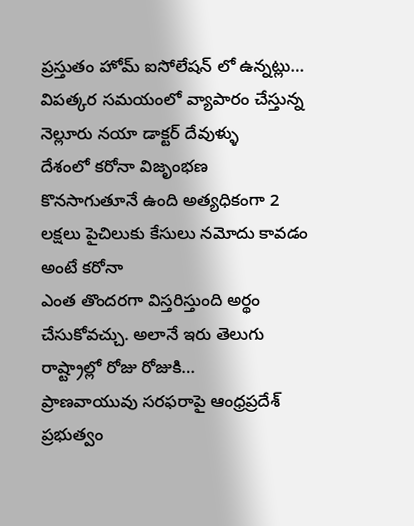ప్రస్తుతం హోమ్ ఐసోలేషన్ లో ఉన్నట్లు…
విపత్కర సమయంలో వ్యాపారం చేస్తున్న నెల్లూరు నయా డాక్టర్ దేవుళ్ళు
దేశంలో కరోనా విజృంభణ కొనసాగుతూనే ఉంది అత్యధికంగా 2 లక్షలు పైచిలుకు కేసులు నమోదు కావడం అంటే కరోనా
ఎంత తొందరగా విస్తరిస్తుంది అర్థం చేసుకోవచ్చు. అలానే ఇరు తెలుగు రాష్ట్రాల్లో రోజు రోజుకి…
ప్రాణవాయువు సరఫరాపై ఆంధ్రప్రదేశ్ ప్రభుత్వం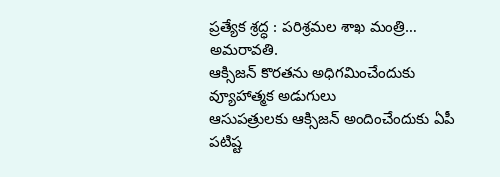ప్రత్యేక శ్రద్ధ : పరిశ్రమల శాఖ మంత్రి…
అమరావతి.
ఆక్సిజన్ కొరతను అధిగమించేందుకు వ్యూహాత్మక అడుగులు
ఆసుపత్రులకు ఆక్సిజన్ అందించేందుకు ఏపీ పటిష్ట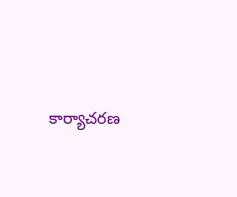కార్యాచరణ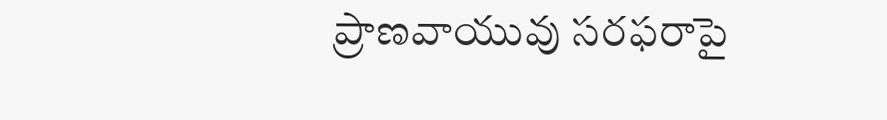ప్రాణవాయువు సరఫరాపై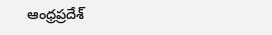ఆంధ్రప్రదేశ్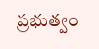ప్రభుత్వం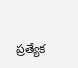ప్రత్యేక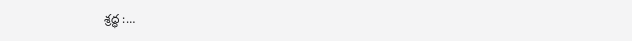శ్రద్ధ :…